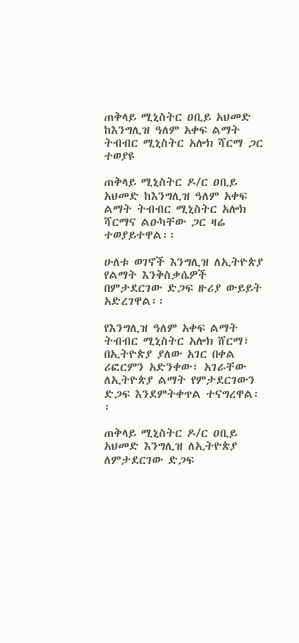ጠቅላይ ሚኒስትር ዐቢይ አህመድ ከእንግሊዝ ዓለም አቀፍ ልማት ትብብር ሚኒስትር አሎክ ሻርማ ጋር ተወያዩ

ጠቅላይ ሚኒስትር ዶ/ር ዐቢይ አህመድ ከእንግሊዝ ዓለም አቀፍ ልማት ትብብር ሚኒስትር አሎክ ሻርማና ልዑካቸው ጋር ዛሬ ተወያይተዋል፡፡

ሁለቱ ወገኖች እንግሊዝ ለኢትዮጵያ የልማት እንቅስቃሴዎች በምታደርገው ድጋፍ ዙሪያ ውይይት አድረገዋል፡፡

የእንግሊዝ ዓለም አቀፍ ልማት ትብብር ሚኒስትር አሎክ ሸርማ፣ በኢትዮጵያ ያለው አገር በቀል ሪፎርምን አድንቀው፣ አገራቸው ለኢትዮጵያ ልማት የምታደርገውን ድጋፍ እንደምትቀጥል ተናግረዋል፡፡

ጠቅላይ ሚኒስትር ዶ/ር ዐቢይ አህመድ እንግሊዝ ለኢትዮጵያ ለምታደርገው ድጋፍ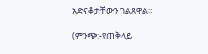አድናቆታቸውን ገልጸዋል፡፡

(ምንጭ:-የጠቅላይ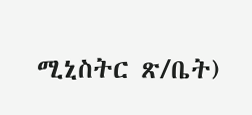ሚኒስትር ጽ/ቤት)